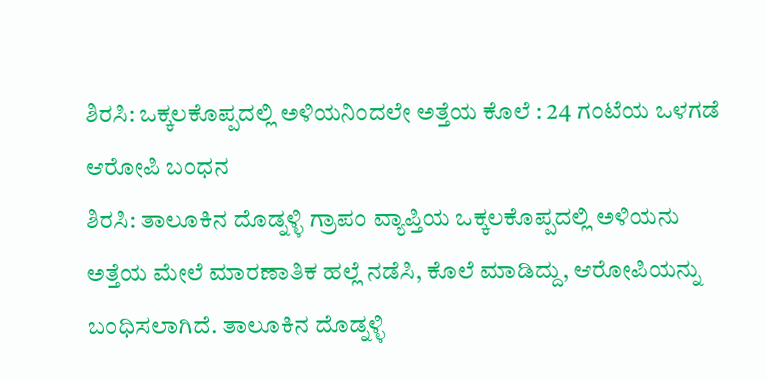ಶಿರಸಿ: ಒಕ್ಕಲಕೊಪ್ಪದಲ್ಲಿ ಅಳಿಯನಿಂದಲೇ ಅತ್ತೆಯ ಕೊಲೆ : 24 ಗಂಟೆಯ ಒಳಗಡೆ ಆರೋಪಿ ಬಂಧನ
ಶಿರಸಿ: ತಾಲೂಕಿನ ದೊಡ್ನಳ್ಳಿ ಗ್ರಾಪಂ ವ್ಯಾಪ್ತಿಯ ಒಕ್ಕಲಕೊಪ್ಪದಲ್ಲಿ ಅಳಿಯನು ಅತ್ತೆಯ ಮೇಲೆ ಮಾರಣಾತಿಕ ಹಲ್ಲೆ ನಡೆಸಿ, ಕೊಲೆ ಮಾಡಿದ್ದು, ಆರೋಪಿಯನ್ನು ಬಂಧಿಸಲಾಗಿದೆ. ತಾಲೂಕಿನ ದೊಡ್ನಳ್ಳಿ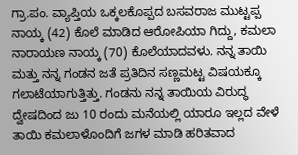ಗ್ರಾ.ಪಂ. ವ್ಯಾಪ್ತಿಯ ಒಕ್ಕಲಕೊಪ್ಪದ ಬಸವರಾಜ ಮುಟ್ಟಪ್ಪ ನಾಯ್ಕ (42) ಕೊಲೆ ಮಾಡಿದ ಆರೋಪಿಯಾ ಗಿದ್ದು, ಕಮಲಾ ನಾರಾಯಣ ನಾಯ್ಕ (70) ಕೊಲೆಯಾದವಳು. ನನ್ನ ತಾಯಿ ಮತ್ತು ನನ್ನ ಗಂಡನ ಜತೆ ಪ್ರತಿದಿನ ಸಣ್ಣಮಟ್ಟ ವಿಷಯಕ್ಕೂ ಗಲಾಟೆಯಾಗುತ್ತಿತ್ತು. ಗಂಡನು ನನ್ನ ತಾಯಿಯ ವಿರುದ್ಧ ದ್ವೇಷದಿಂದ ಜು 10 ರಂದು ಮನೆಯಲ್ಲಿ ಯಾರೂ ಇಲ್ಲದ ವೇಳೆ ತಾಯಿ ಕಮಲಾಳೊಂದಿಗೆ ಜಗಳ ಮಾಡಿ ಹರಿತವಾದ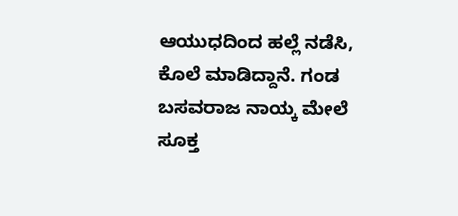ಆಯುಧದಿಂದ ಹಲ್ಲೆ ನಡೆಸಿ, ಕೊಲೆ ಮಾಡಿದ್ದಾನೆ. ಗಂಡ ಬಸವರಾಜ ನಾಯ್ಕ ಮೇಲೆ ಸೂಕ್ತ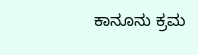ಕಾನೂನು ಕ್ರಮ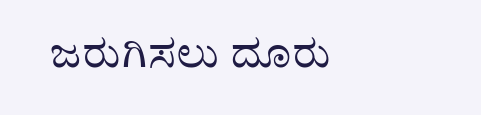ಜರುಗಿಸಲು ದೂರು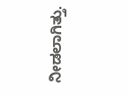ನೀಡಲಾಗಿತ್ತು.